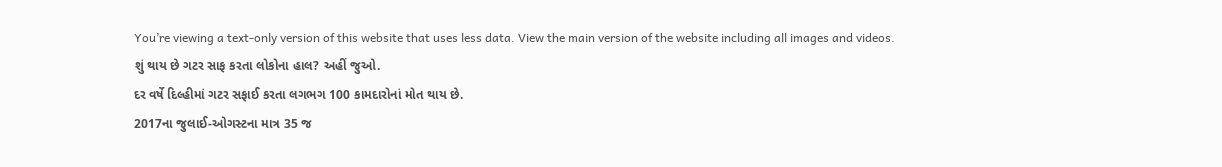You’re viewing a text-only version of this website that uses less data. View the main version of the website including all images and videos.
શું થાય છે ગટર સાફ કરતા લોકોના હાલ? અહીં જુઓ.
દર વર્ષે દિલ્હીમાં ગટર સફાઈ કરતા લગભગ 100 કામદારોનાં મોત થાય છે.
2017ના જુલાઈ-ઓગસ્ટના માત્ર 35 જ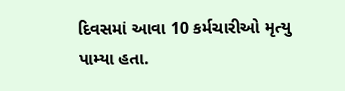દિવસમાં આવા 10 કર્મચારીઓ મૃત્યુ પામ્યા હતા.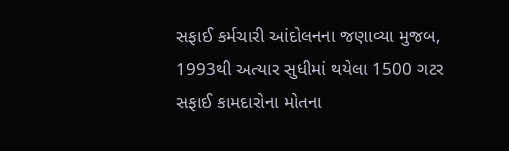સફાઈ કર્મચારી આંદોલનના જણાવ્યા મુજબ, 1993થી અત્યાર સુધીમાં થયેલા 1500 ગટર સફાઈ કામદારોના મોતના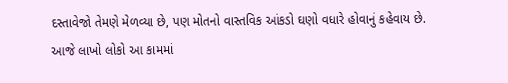દસ્તાવેજો તેમણે મેળવ્યા છે, પણ મોતનો વાસ્તવિક આંકડો ઘણો વધારે હોવાનું કહેવાય છે.
આજે લાખો લોકો આ કામમાં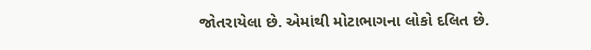જોતરાયેલા છે. એમાંથી મોટાભાગના લોકો દલિત છે.